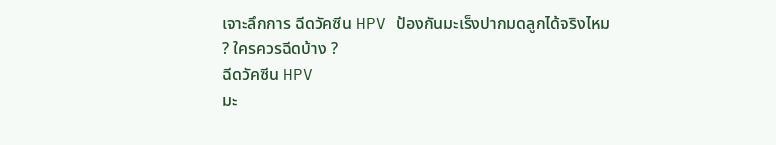เจาะลึกการ ฉีดวัคซีน HPV ป้องกันมะเร็งปากมดลูกได้จริงไหม ? ใครควรฉีดบ้าง ?
ฉีดวัคซีน HPV
มะ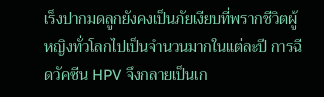เร็งปากมดลูกยังคงเป็นภัยเงียบที่พรากชีวิตผู้หญิงทั่วโลกไปเป็นจำนวนมากในแต่ละปี การฉีดวัคซีน HPV จึงกลายเป็นเก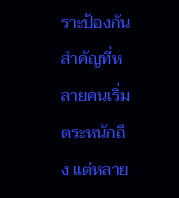ราะป้องกันสำคัญที่หลายคนเริ่มตระหนักถึง แต่หลาย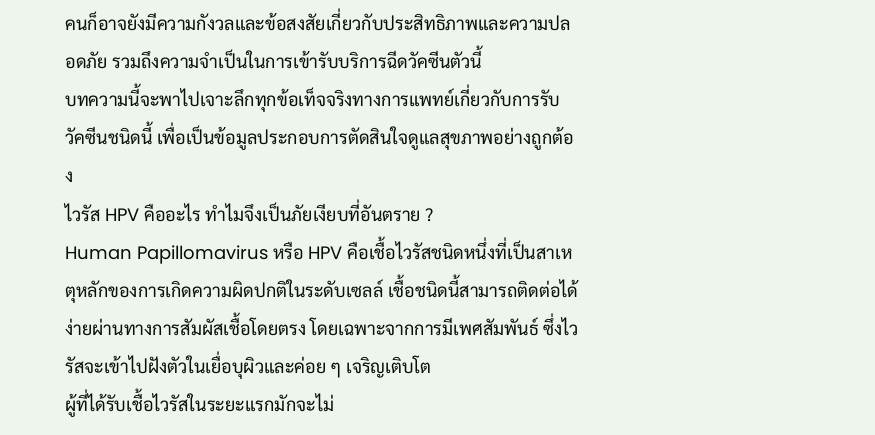คนก็อาจยังมีความกังวลและข้อสงสัยเกี่ยวกับประสิทธิภาพและความปลอดภัย รวมถึงความจำเป็นในการเข้ารับบริการฉีดวัคซีนตัวนี้
บทความนี้จะพาไปเจาะลึกทุกข้อเท็จจริงทางการแพทย์เกี่ยวกับการรับวัคซีนชนิดนี้ เพื่อเป็นข้อมูลประกอบการตัดสินใจดูแลสุขภาพอย่างถูกต้อง
ไวรัส HPV คืออะไร ทำไมจึงเป็นภัยเงียบที่อันตราย ?
Human Papillomavirus หรือ HPV คือเชื้อไวรัสชนิดหนึ่งที่เป็นสาเหตุหลักของการเกิดความผิดปกติในระดับเซลล์ เชื้อชนิดนี้สามารถติดต่อได้ง่ายผ่านทางการสัมผัสเชื้อโดยตรง โดยเฉพาะจากการมีเพศสัมพันธ์ ซึ่งไวรัสจะเข้าไปฝังตัวในเยื่อบุผิวและค่อย ๆ เจริญเติบโต
ผู้ที่ได้รับเชื้อไวรัสในระยะแรกมักจะไม่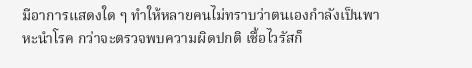มีอาการแสดงใด ๆ ทำให้หลายคนไม่ทราบว่าตนเองกำลังเป็นพาหะนำโรค กว่าจะตรวจพบความผิดปกติ เชื้อไวรัสก็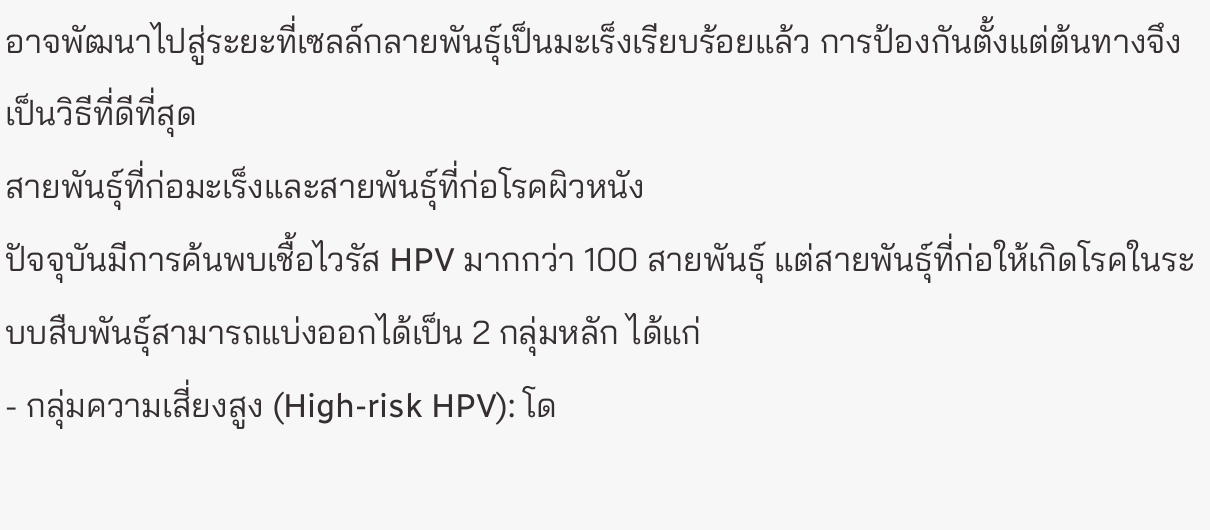อาจพัฒนาไปสู่ระยะที่เซลล์กลายพันธุ์เป็นมะเร็งเรียบร้อยแล้ว การป้องกันตั้งแต่ต้นทางจึงเป็นวิธีที่ดีที่สุด
สายพันธุ์ที่ก่อมะเร็งและสายพันธุ์ที่ก่อโรคผิวหนัง
ปัจจุบันมีการค้นพบเชื้อไวรัส HPV มากกว่า 100 สายพันธุ์ แต่สายพันธุ์ที่ก่อให้เกิดโรคในระบบสืบพันธุ์สามารถแบ่งออกได้เป็น 2 กลุ่มหลัก ได้แก่
- กลุ่มความเสี่ยงสูง (High-risk HPV): โด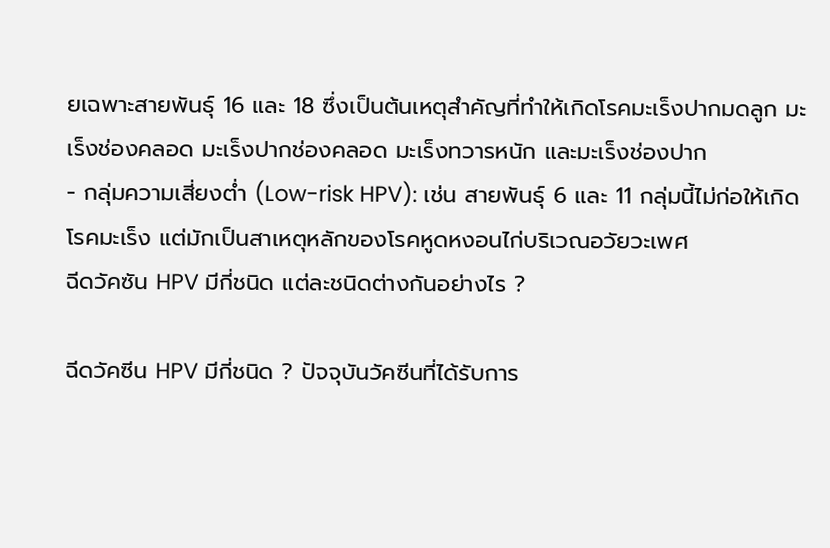ยเฉพาะสายพันธุ์ 16 และ 18 ซึ่งเป็นต้นเหตุสำคัญที่ทำให้เกิดโรคมะเร็งปากมดลูก มะเร็งช่องคลอด มะเร็งปากช่องคลอด มะเร็งทวารหนัก และมะเร็งช่องปาก
- กลุ่มความเสี่ยงต่ำ (Low-risk HPV): เช่น สายพันธุ์ 6 และ 11 กลุ่มนี้ไม่ก่อให้เกิดโรคมะเร็ง แต่มักเป็นสาเหตุหลักของโรคหูดหงอนไก่บริเวณอวัยวะเพศ
ฉีดวัคซัน HPV มีกี่ชนิด แต่ละชนิดต่างกันอย่างไร ?

ฉีดวัคซีน HPV มีกี่ชนิด ? ปัจจุบันวัคซีนที่ได้รับการ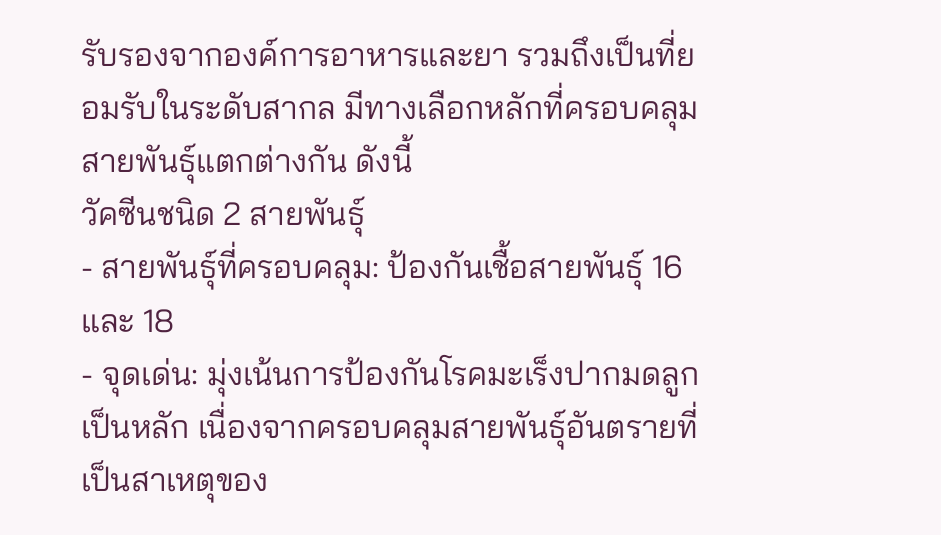รับรองจากองค์การอาหารและยา รวมถึงเป็นที่ยอมรับในระดับสากล มีทางเลือกหลักที่ครอบคลุมสายพันธุ์แตกต่างกัน ดังนี้
วัคซีนชนิด 2 สายพันธุ์
- สายพันธุ์ที่ครอบคลุม: ป้องกันเชื้อสายพันธุ์ 16 และ 18
- จุดเด่น: มุ่งเน้นการป้องกันโรคมะเร็งปากมดลูกเป็นหลัก เนื่องจากครอบคลุมสายพันธุ์อันตรายที่เป็นสาเหตุของ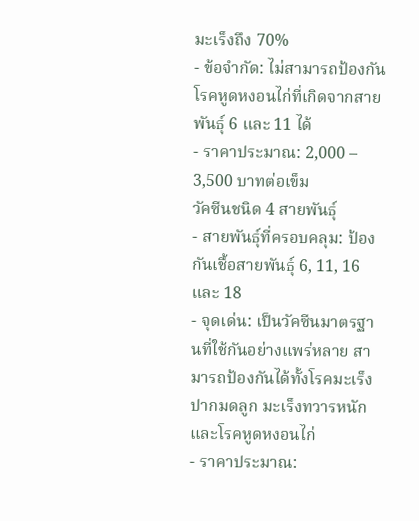มะเร็งถึง 70%
- ข้อจำกัด: ไม่สามารถป้องกันโรคหูดหงอนไก่ที่เกิดจากสายพันธุ์ 6 และ 11 ได้
- ราคาประมาณ: 2,000 – 3,500 บาทต่อเข็ม
วัคซีนชนิด 4 สายพันธุ์
- สายพันธุ์ที่ครอบคลุม: ป้องกันเชื้อสายพันธุ์ 6, 11, 16 และ 18
- จุดเด่น: เป็นวัคซีนมาตรฐานที่ใช้กันอย่างแพร่หลาย สามารถป้องกันได้ทั้งโรคมะเร็งปากมดลูก มะเร็งทวารหนัก และโรคหูดหงอนไก่
- ราคาประมาณ: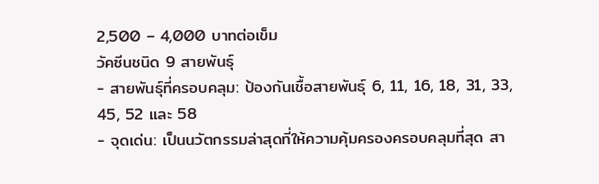2,500 – 4,000 บาทต่อเข็ม
วัคซีนชนิด 9 สายพันธุ์
- สายพันธุ์ที่ครอบคลุม: ป้องกันเชื้อสายพันธุ์ 6, 11, 16, 18, 31, 33, 45, 52 และ 58
- จุดเด่น: เป็นนวัตกรรมล่าสุดที่ให้ความคุ้มครองครอบคลุมที่สุด สา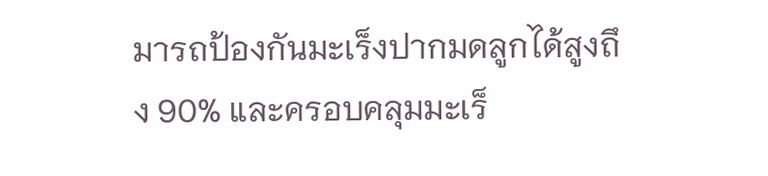มารถป้องกันมะเร็งปากมดลูกได้สูงถึง 90% และครอบคลุมมะเร็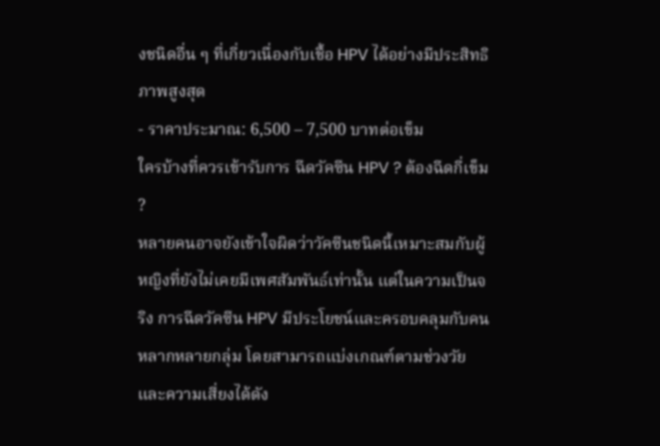งชนิดอื่น ๆ ที่เกี่ยวเนื่องกับเชื้อ HPV ได้อย่างมีประสิทธิภาพสูงสุด
- ราคาประมาณ: 6,500 – 7,500 บาทต่อเข็ม
ใครบ้างที่ควรเข้ารับการ ฉีดวัคซีน HPV ? ต้องฉีดกี่เข็ม ?
หลายคนอาจยังเข้าใจผิดว่าวัคซีนชนิดนี้เหมาะสมกับผู้หญิงที่ยังไม่เคยมีเพศสัมพันธ์เท่านั้น แต่ในความเป็นจริง การฉีดวัคซีน HPV มีประโยชน์และครอบคลุมกับคนหลากหลายกลุ่ม โดยสามารถแบ่งเกณฑ์ตามช่วงวัยและความเสี่ยงได้ดัง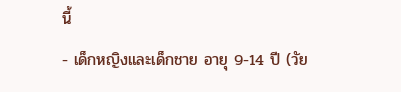นี้
- เด็กหญิงและเด็กชาย อายุ 9-14 ปี (วัย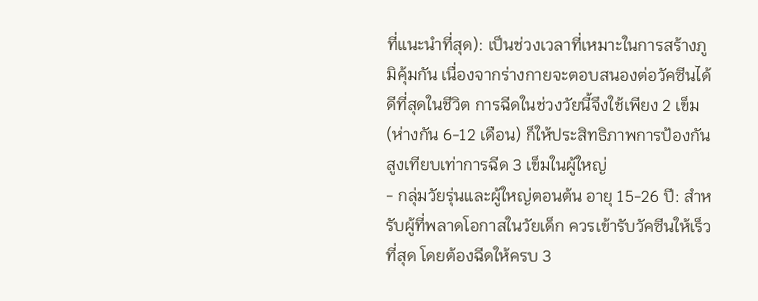ที่แนะนำที่สุด): เป็นช่วงเวลาที่เหมาะในการสร้างภูมิคุ้มกัน เนื่องจากร่างกายจะตอบสนองต่อวัคซีนได้ดีที่สุดในชีวิต การฉีดในช่วงวัยนี้จึงใช้เพียง 2 เข็ม (ห่างกัน 6-12 เดือน) ก็ให้ประสิทธิภาพการป้องกันสูงเทียบเท่าการฉีด 3 เข็มในผู้ใหญ่
- กลุ่มวัยรุ่นและผู้ใหญ่ตอนต้น อายุ 15-26 ปี: สำหรับผู้ที่พลาดโอกาสในวัยเด็ก ควรเข้ารับวัคซีนให้เร็วที่สุด โดยต้องฉีดให้ครบ 3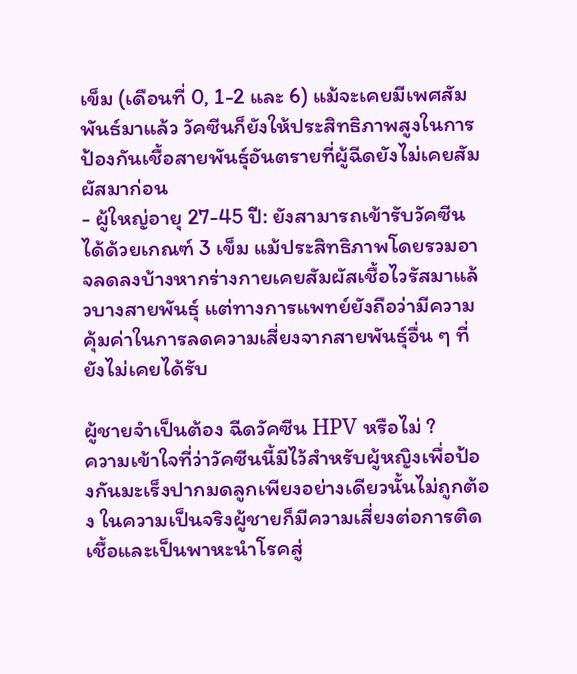เข็ม (เดือนที่ 0, 1-2 และ 6) แม้จะเคยมีเพศสัมพันธ์มาแล้ว วัคซีนก็ยังให้ประสิทธิภาพสูงในการป้องกันเชื้อสายพันธุ์อันตรายที่ผู้ฉีดยังไม่เคยสัมผัสมาก่อน
- ผู้ใหญ่อายุ 27-45 ปี: ยังสามารถเข้ารับวัคซีนได้ด้วยเกณฑ์ 3 เข็ม แม้ประสิทธิภาพโดยรวมอาจลดลงบ้างหากร่างกายเคยสัมผัสเชื้อไวรัสมาแล้วบางสายพันธุ์ แต่ทางการแพทย์ยังถือว่ามีความคุ้มค่าในการลดความเสี่ยงจากสายพันธุ์อื่น ๆ ที่ยังไม่เคยได้รับ

ผู้ชายจำเป็นต้อง ฉีดวัคซีน HPV หรือไม่ ?
ความเข้าใจที่ว่าวัคซีนนี้มีไว้สำหรับผู้หญิงเพื่อป้องกันมะเร็งปากมดลูกเพียงอย่างเดียวนั้นไม่ถูกต้อง ในความเป็นจริงผู้ชายก็มีความเสี่ยงต่อการติดเชื้อและเป็นพาหะนำโรคสู่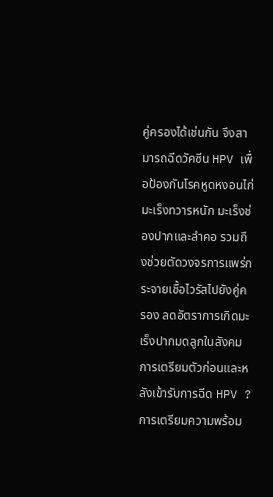คู่ครองได้เช่นกัน จึงสามารถฉีดวัคซีน HPV เพื่อป้องกันโรคหูดหงอนไก่ มะเร็งทวารหนัก มะเร็งช่องปากและลำคอ รวมถึงช่วยตัดวงจรการแพร่กระจายเชื้อไวรัสไปยังคู่ครอง ลดอัตราการเกิดมะเร็งปากมดลูกในสังคม
การเตรียมตัวก่อนและหลังเข้ารับการฉีด HPV ?
การเตรียมความพร้อม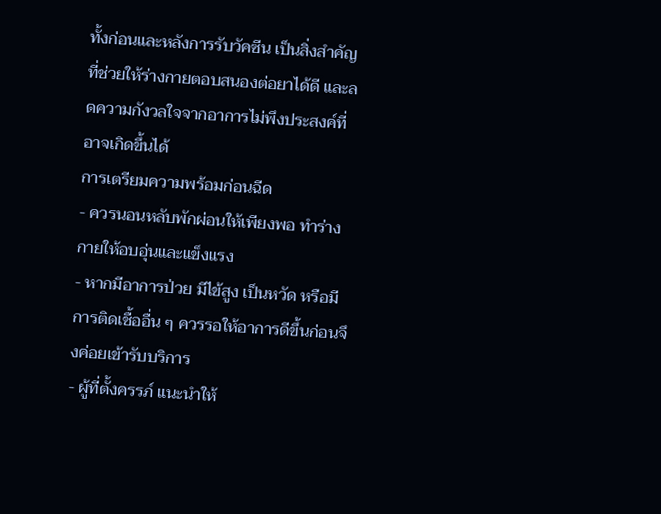ทั้งก่อนและหลังการรับวัคซีน เป็นสิ่งสำคัญที่ช่วยให้ร่างกายตอบสนองต่อยาได้ดี และลดความกังวลใจจากอาการไม่พึงประสงค์ที่อาจเกิดขึ้นได้
การเตรียมความพร้อมก่อนฉีด
- ควรนอนหลับพักผ่อนให้เพียงพอ ทำร่างกายให้อบอุ่นและแข็งแรง
- หากมีอาการป่วย มีไข้สูง เป็นหวัด หรือมีการติดเชื้ออื่น ๆ ควรรอให้อาการดีขึ้นก่อนจึงค่อยเข้ารับบริการ
- ผู้ที่ตั้งครรภ์ แนะนำให้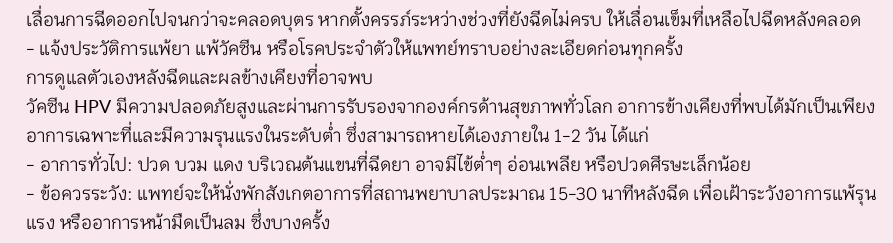เลื่อนการฉีดออกไปจนกว่าจะคลอดบุตร หากตั้งครรภ์ระหว่างช่วงที่ยังฉีดไม่ครบ ให้เลื่อนเข็มที่เหลือไปฉีดหลังคลอด
- แจ้งประวัติการแพ้ยา แพ้วัคซีน หรือโรคประจำตัวให้แพทย์ทราบอย่างละเอียดก่อนทุกครั้ง
การดูแลตัวเองหลังฉีดและผลข้างเคียงที่อาจพบ
วัคซีน HPV มีความปลอดภัยสูงและผ่านการรับรองจากองค์กรด้านสุขภาพทั่วโลก อาการข้างเคียงที่พบได้มักเป็นเพียงอาการเฉพาะที่และมีความรุนแรงในระดับต่ำ ซึ่งสามารถหายได้เองภายใน 1-2 วัน ได้แก่
- อาการทั่วไป: ปวด บวม แดง บริเวณต้นแขนที่ฉีดยา อาจมีไข้ต่ำๆ อ่อนเพลีย หรือปวดศีรษะเล็กน้อย
- ข้อควรระวัง: แพทย์จะให้นั่งพักสังเกตอาการที่สถานพยาบาลประมาณ 15-30 นาทีหลังฉีด เพื่อเฝ้าระวังอาการแพ้รุนแรง หรืออาการหน้ามืดเป็นลม ซึ่งบางครั้ง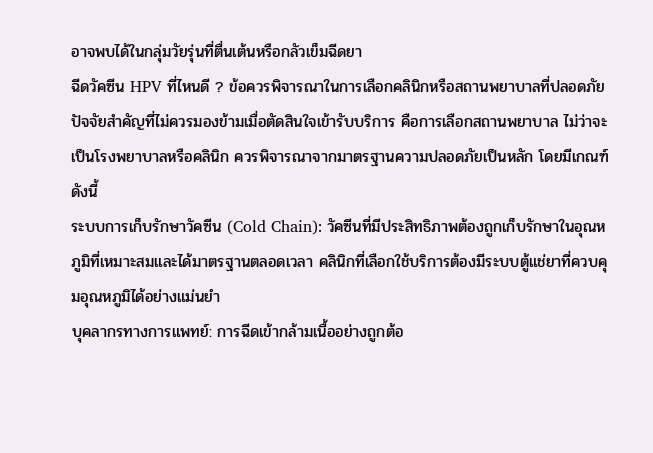อาจพบได้ในกลุ่มวัยรุ่นที่ตื่นเต้นหรือกลัวเข็มฉีดยา
ฉีดวัคซีน HPV ที่ไหนดี ? ข้อควรพิจารณาในการเลือกคลินิกหรือสถานพยาบาลที่ปลอดภัย
ปัจจัยสำคัญที่ไม่ควรมองข้ามเมื่อตัดสินใจเข้ารับบริการ คือการเลือกสถานพยาบาล ไม่ว่าจะเป็นโรงพยาบาลหรือคลินิก ควรพิจารณาจากมาตรฐานความปลอดภัยเป็นหลัก โดยมีเกณฑ์ดังนี้
ระบบการเก็บรักษาวัคซีน (Cold Chain): วัคซีนที่มีประสิทธิภาพต้องถูกเก็บรักษาในอุณหภูมิที่เหมาะสมและได้มาตรฐานตลอดเวลา คลินิกที่เลือกใช้บริการต้องมีระบบตู้แช่ยาที่ควบคุมอุณหภูมิได้อย่างแม่นยำ
บุคลากรทางการแพทย์: การฉีดเข้ากล้ามเนื้ออย่างถูกต้อ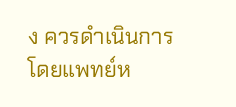ง ควรดำเนินการโดยแพทย์ห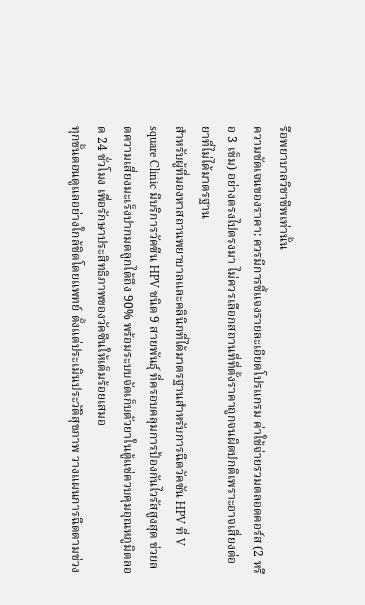รือพยาบาลวิชาชีพเท่านั้น
ความชัดเจนของราคา: ควรมีการชี้แจงรายละเอียดโปรแกรม ค่าใช้จ่ายรวมตลอดคอร์ส (2 หรือ 3 เข็ม) อย่างตรงไปตรงมา ไม่ควรเลือกสถานที่ที่ตั้งราคาถูกจนผิดปกติเพราะอาจเสี่ยงต่อยาที่ไม่ได้มาตรฐาน
สำหรับผู้ที่มองหาสถานพยาบาลและคลินิกที่ได้มาตรฐานสำหรับการฉีดวัคซัน HPV ที่ V square Clinic มีบริการวัคซีน HPV ชนิด 9 สายพันธุ์ ที่ครอบคลุมการป้องกันไวรัสสูงสุด ช่วยลดความเสี่ยงมะเร็งปากมดลูกได้ถึง 90% พร้อมระบบจัดเก็บตัวยาในตู้แช่ควบคุมอุณหภูมิตลอด 24 ชั่วโมง เพื่อรักษาประสิทธิภาพของวัคซีนให้เต็มร้อยเสมอ
ทุกขั้นตอนดูแลอย่างใกล้ชิดโดยแพทย์ ตั้งแต่ประเมินประวัติสุขภาพ วางแผนการฉีดตามช่วง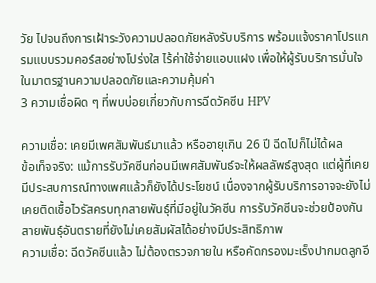วัย ไปจนถึงการเฝ้าระวังความปลอดภัยหลังรับบริการ พร้อมแจ้งราคาโปรแกรมแบบรวมคอร์สอย่างโปร่งใส ไร้ค่าใช้จ่ายแอบแฝง เพื่อให้ผู้รับบริการมั่นใจในมาตรฐานความปลอดภัยและความคุ้มค่า
3 ความเชื่อผิด ๆ ที่พบบ่อยเกี่ยวกับการฉีดวัคซีน HPV

ความเชื่อ: เคยมีเพศสัมพันธ์มาแล้ว หรืออายุเกิน 26 ปี ฉีดไปก็ไม่ได้ผล
ข้อเท็จจริง: แม้การรับวัคซีนก่อนมีเพศสัมพันธ์จะให้ผลลัพธ์สูงสุด แต่ผู้ที่เคยมีประสบการณ์ทางเพศแล้วก็ยังได้ประโยชน์ เนื่องจากผู้รับบริการอาจจะยังไม่เคยติดเชื้อไวรัสครบทุกสายพันธุ์ที่มีอยู่ในวัคซีน การรับวัคซีนจะช่วยป้องกันสายพันธุ์อันตรายที่ยังไม่เคยสัมผัสได้อย่างมีประสิทธิภาพ
ความเชื่อ: ฉีดวัคซีนแล้ว ไม่ต้องตรวจภายใน หรือคัดกรองมะเร็งปากมดลูกอี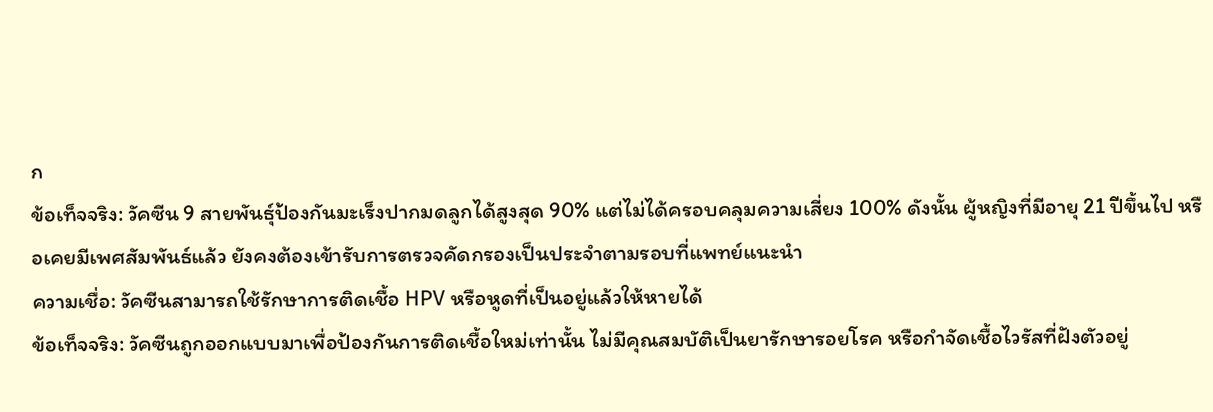ก
ข้อเท็จจริง: วัคซีน 9 สายพันธุ์ป้องกันมะเร็งปากมดลูกได้สูงสุด 90% แต่ไม่ได้ครอบคลุมความเสี่ยง 100% ดังนั้น ผู้หญิงที่มีอายุ 21 ปีขึ้นไป หรือเคยมีเพศสัมพันธ์แล้ว ยังคงต้องเข้ารับการตรวจคัดกรองเป็นประจำตามรอบที่แพทย์แนะนำ
ความเชื่อ: วัคซีนสามารถใช้รักษาการติดเชื้อ HPV หรือหูดที่เป็นอยู่แล้วให้หายได้
ข้อเท็จจริง: วัคซีนถูกออกแบบมาเพื่อป้องกันการติดเชื้อใหม่เท่านั้น ไม่มีคุณสมบัติเป็นยารักษารอยโรค หรือกำจัดเชื้อไวรัสที่ฝังตัวอยู่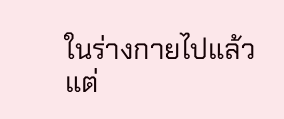ในร่างกายไปแล้วแต่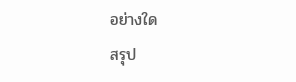อย่างใด
สรุป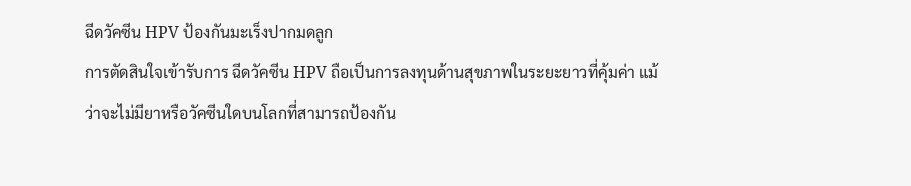ฉีดวัคซีน HPV ป้องกันมะเร็งปากมดลูก
การตัดสินใจเข้ารับการ ฉีดวัคซีน HPV ถือเป็นการลงทุนด้านสุขภาพในระยะยาวที่คุ้มค่า แม้ว่าจะไม่มียาหรือวัคซีนใดบนโลกที่สามารถป้องกัน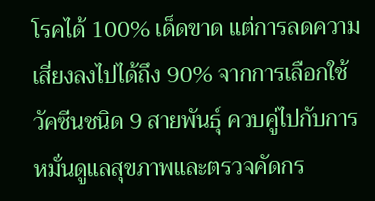โรคได้ 100% เด็ดขาด แต่การลดความเสี่ยงลงไปได้ถึง 90% จากการเลือกใช้วัคซีนชนิด 9 สายพันธุ์ ควบคู่ไปกับการหมั่นดูแลสุขภาพและตรวจคัดกร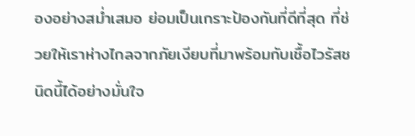องอย่างสม่ำเสมอ ย่อมเป็นเกราะป้องกันที่ดีที่สุด ที่ช่วยให้เราห่างไกลจากภัยเงียบที่มาพร้อมกับเชื้อไวรัสชนิดนี้ได้อย่างมั่นใจ